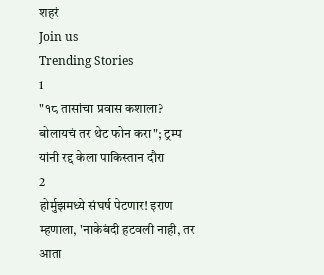शहरं
Join us
Trending Stories
1
"१८ तासांचा प्रवास कशाला? बोलायचं तर थेट फोन करा"; ट्रम्प यांनी रद्द केला पाकिस्तान दौरा
2
होर्मुझमध्ये संघर्ष पेटणार! इराण म्हणाला, 'नाकेबंदी हटवली नाही, तर आता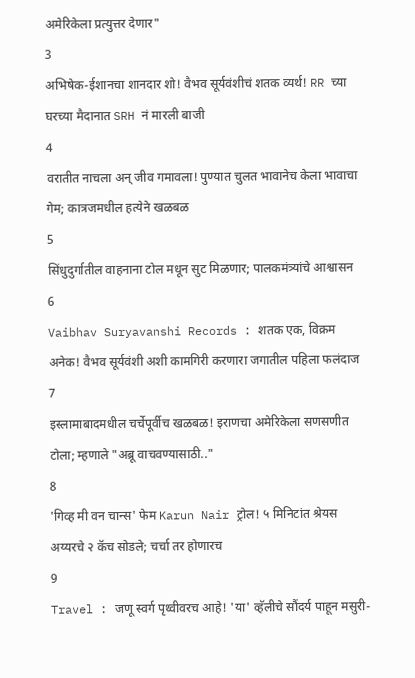अमेरिकेला प्रत्युत्तर देणार"
3
अभिषेक-ईशानचा शानदार शो! वैभव सूर्यवंशीचं शतक व्यर्थ! RR च्या घरच्या मैदानात SRH नं मारली बाजी
4
वरातीत नाचला अन् जीव गमावला! पुण्यात चुलत भावानेच केला भावाचा गेम; कात्रजमधील हत्येने खळबळ
5
सिंधुदुर्गातील वाहनाना टोल मधून सुट मिळणार; पालकमंत्र्यांचे आश्वासन
6
Vaibhav Suryavanshi Records : शतक एक, विक्रम अनेक! वैभव सूर्यवंशी अशी कामगिरी करणारा जगातील पहिला फलंदाज
7
इस्लामाबादमधील चर्चेपूर्वीच खळबळ! इराणचा अमेरिकेला सणसणीत टोला; म्हणाले "अब्रू वाचवण्यासाठी.."
8
'गिव्ह मी वन चान्स' फेम Karun Nair ट्रोल! ५ मिनिटांत श्रेयस अय्यरचे २ कॅच सोडले; चर्चा तर होणारच
9
Travel : जणू स्वर्ग पृथ्वीवरच आहे! 'या' व्हॅलीचे सौंदर्य पाहून मसुरी-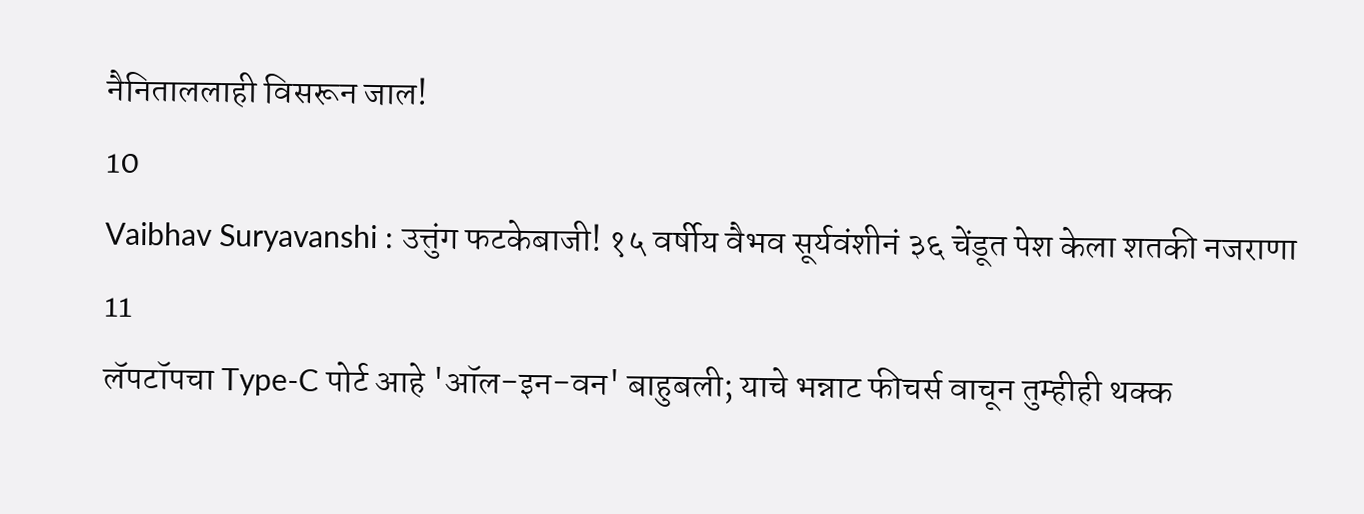नैनिताललाही विसरून जाल!
10
Vaibhav Suryavanshi : उत्तुंग फटकेबाजी! १५ वर्षीय वैभव सूर्यवंशीनं ३६ चेंडूत पेश केला शतकी नजराणा
11
लॅपटॉपचा Type-C पोर्ट आहे 'ऑल-इन-वन' बाहुबली; याचे भन्नाट फीचर्स वाचून तुम्हीही थक्क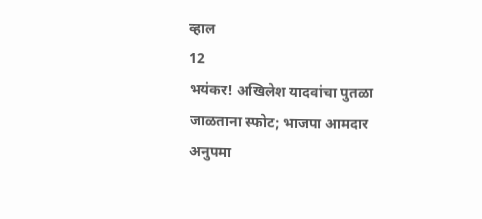व्हाल
12
भयंकर! अखिलेश यादवांचा पुतळा जाळताना स्फोट; भाजपा आमदार अनुपमा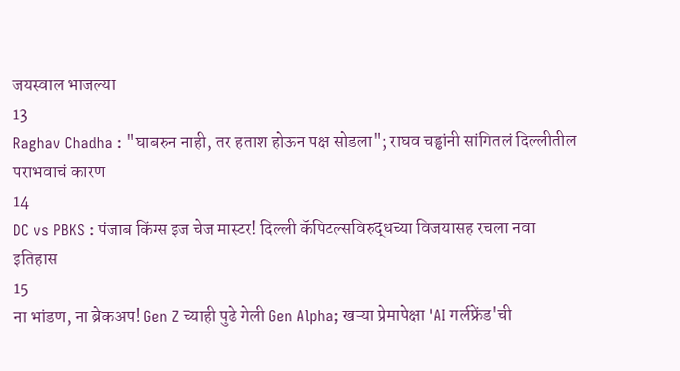जयस्वाल भाजल्या
13
Raghav Chadha : "घाबरुन नाही, तर हताश होऊन पक्ष सोडला"; राघव चड्ढांनी सांगितलं दिल्लीतील पराभवाचं कारण
14
DC vs PBKS : पंजाब किंग्स इज चेज मास्टर! दिल्ली कॅपिटल्सविरुद्धच्या विजयासह रचला नवा इतिहास
15
ना भांडण, ना ब्रेकअप! Gen Z च्याही पुढे गेली Gen Alpha; खऱ्या प्रेमापेक्षा 'AI गर्लफ्रेंड'ची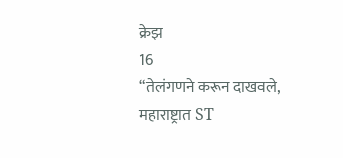क्रेझ
16
“तेलंगणने करून दाखवले, महाराष्ट्रात ST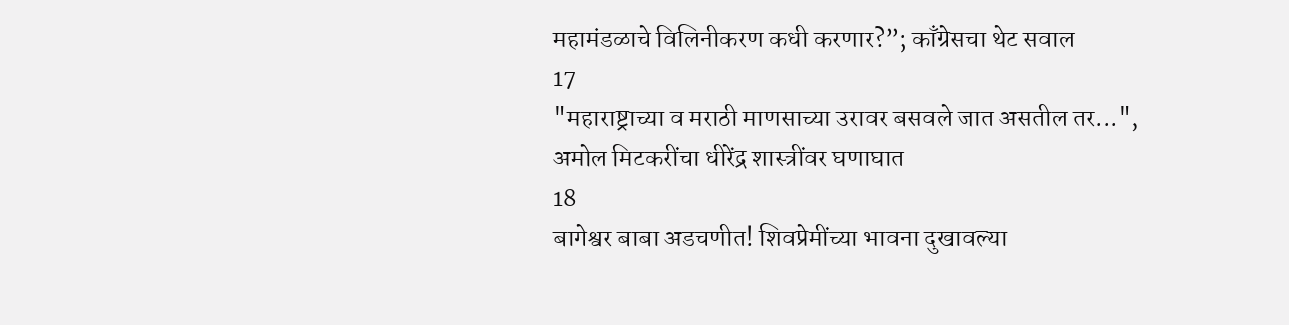महामंडळाचे विलिनीकरण कधी करणार?”; काँग्रेसचा थेट सवाल
17
"महाराष्ट्राच्या व मराठी माणसाच्या उरावर बसवले जात असतील तर...", अमोल मिटकरींचा धीरेंद्र शास्त्रींवर घणाघात
18
बागेश्वर बाबा अडचणीत! शिवप्रेमींच्या भावना दुखावल्या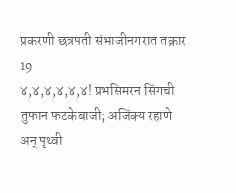प्रकरणी छत्रपती संभाजीनगरात तक्रार
19
४,४,४,४,४,४! प्रभसिमरन सिंगची तुफान फटकेबाजी; अजिंक्य रहाणे अन् पृथ्वी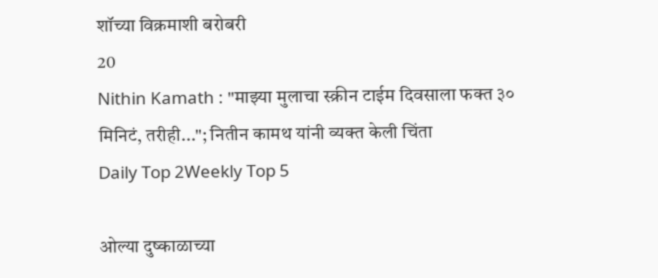शॉच्या विक्रमाशी बरोबरी
20
Nithin Kamath : "माझ्या मुलाचा स्क्रीन टाईम दिवसाला फक्त ३० मिनिटं, तरीही..."; नितीन कामथ यांनी व्यक्त केली चिंता
Daily Top 2Weekly Top 5

ओल्या दुष्काळाच्या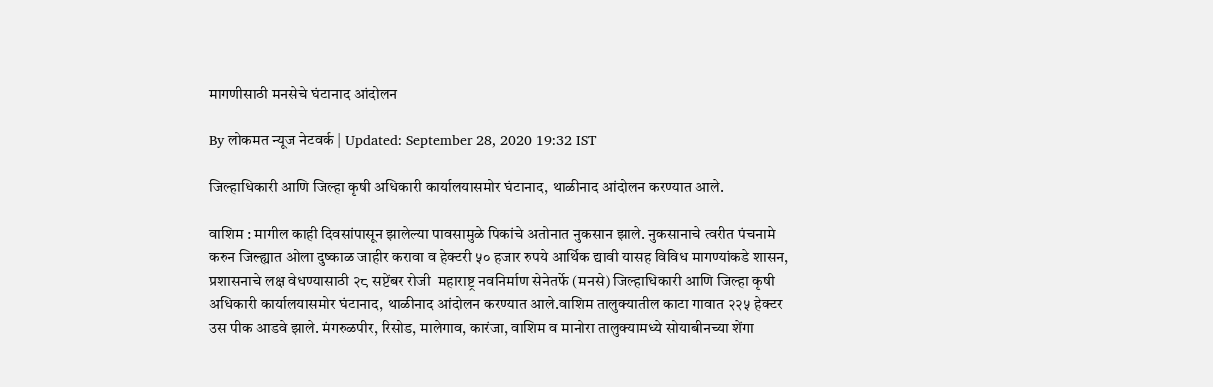मागणीसाठी मनसेचे घंटानाद आंदोलन

By लोकमत न्यूज नेटवर्क | Updated: September 28, 2020 19:32 IST

जिल्हाधिकारी आणि जिल्हा कृषी अधिकारी कार्यालयासमोर घंटानाद, थाळीनाद आंदोलन करण्यात आले.

वाशिम : मागील काही दिवसांपासून झालेल्या पावसामुळे पिकांचे अतोनात नुकसान झाले. नुकसानाचे त्वरीत पंचनामे करुन जिल्ह्यात ओला दुष्काळ जाहीर करावा व हेक्टरी ५० हजार रुपये आर्थिक द्यावी यासह विविध मागण्यांकडे शासन, प्रशासनाचे लक्ष वेधण्यासाठी २८ सप्टेंबर रोजी  महाराष्ट्र नवनिर्माण सेनेतर्फे (मनसे) जिल्हाधिकारी आणि जिल्हा कृषी अधिकारी कार्यालयासमोर घंटानाद, थाळीनाद आंदोलन करण्यात आले.वाशिम तालुक्यातील काटा गावात २२५ हेक्टर उस पीक आडवे झाले. मंगरुळपीर, रिसोड, मालेगाव, कारंजा, वाशिम व मानोरा तालुक्यामध्ये सोयाबीनच्या शेंगा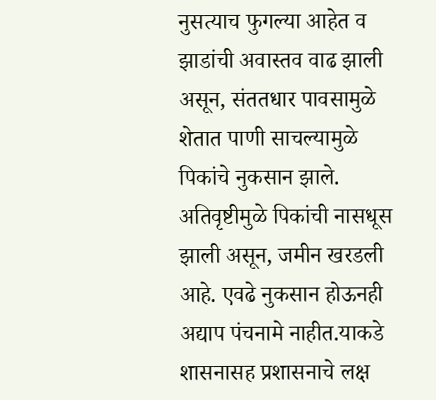नुसत्याच फुगल्या आहेत व झाडांची अवास्तव वाढ झाली असून, संततधार पावसामुळे शेतात पाणी साचल्यामुळे पिकांचे नुकसान झाले. अतिवृष्टीमुळे पिकांची नासधूस झाली असून, जमीन खरडली आहे. एवढे नुकसान होऊनही अद्याप पंचनामे नाहीत.याकडे शासनासह प्रशासनाचे लक्ष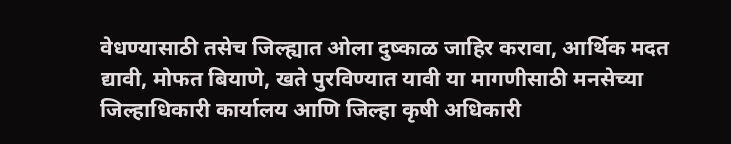वेधण्यासाठी तसेच जिल्ह्यात ओला दुष्काळ जाहिर करावा, आर्थिक मदत द्यावी, मोफत बियाणे, खते पुरविण्यात यावी या मागणीसाठी मनसेच्या जिल्हाधिकारी कार्यालय आणि जिल्हा कृषी अधिकारी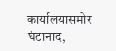कार्यालयासमोर घंटानाद,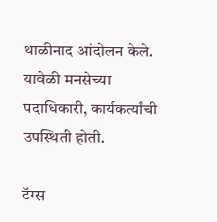थाळीनाद आंदोलन केले. यावेळी मनसेच्या पदाधिकारी, कार्यकर्त्यांची उपस्थिती होती.

टॅग्स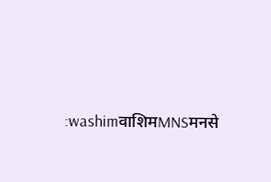:washimवाशिमMNSमनसे